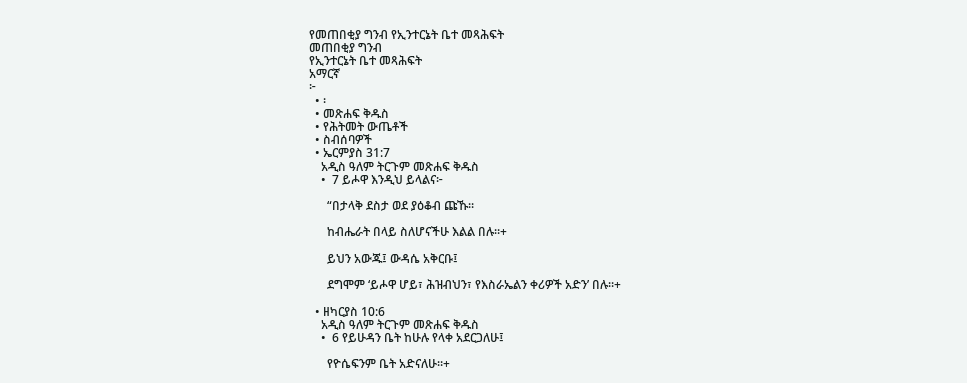የመጠበቂያ ግንብ የኢንተርኔት ቤተ መጻሕፍት
መጠበቂያ ግንብ
የኢንተርኔት ቤተ መጻሕፍት
አማርኛ
፦
  • ፡
  • መጽሐፍ ቅዱስ
  • የሕትመት ውጤቶች
  • ስብሰባዎች
  • ኤርምያስ 31:7
    አዲስ ዓለም ትርጉም መጽሐፍ ቅዱስ
    •  7 ይሖዋ እንዲህ ይላልና፦

      “በታላቅ ደስታ ወደ ያዕቆብ ጩኹ።

      ከብሔራት በላይ ስለሆናችሁ እልል በሉ።+

      ይህን አውጁ፤ ውዳሴ አቅርቡ፤

      ደግሞም ‘ይሖዋ ሆይ፣ ሕዝብህን፣ የእስራኤልን ቀሪዎች አድን’ በሉ።+

  • ዘካርያስ 10:6
    አዲስ ዓለም ትርጉም መጽሐፍ ቅዱስ
    •  6 የይሁዳን ቤት ከሁሉ የላቀ አደርጋለሁ፤

      የዮሴፍንም ቤት አድናለሁ።+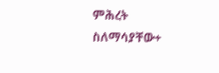ምሕረት ስለማሳያቸው+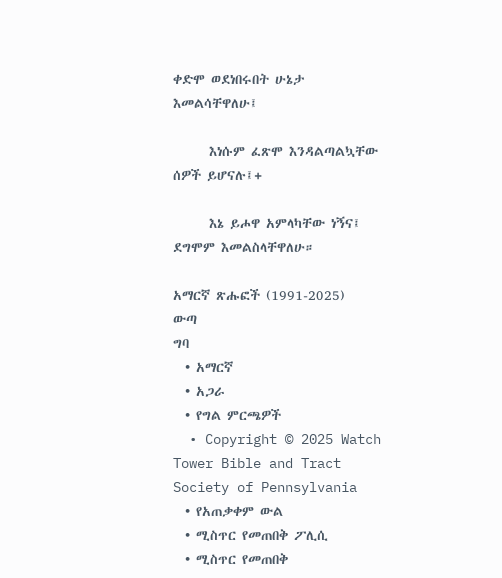ቀድሞ ወደነበሩበት ሁኔታ እመልሳቸዋለሁ፤

      እነሱም ፈጽሞ እንዳልጣልኳቸው ሰዎች ይሆናሉ፤+

      እኔ ይሖዋ አምላካቸው ነኝና፤ ደግሞም እመልስላቸዋለሁ።

አማርኛ ጽሑፎች (1991-2025)
ውጣ
ግባ
  • አማርኛ
  • አጋራ
  • የግል ምርጫዎች
  • Copyright © 2025 Watch Tower Bible and Tract Society of Pennsylvania
  • የአጠቃቀም ውል
  • ሚስጥር የመጠበቅ ፖሊሲ
  • ሚስጥር የመጠበቅ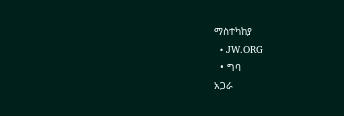ማስተካከያ
  • JW.ORG
  • ግባ
አጋራ